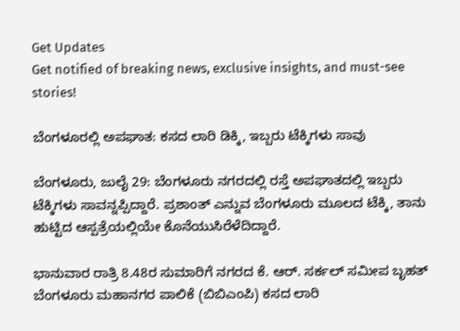Get Updates
Get notified of breaking news, exclusive insights, and must-see stories!

ಬೆಂಗಳೂರಲ್ಲಿ ಅಪಘಾತ: ಕಸದ ಲಾರಿ ಡಿಕ್ಕಿ, ಇಬ್ಬರು ಟೆಕ್ಕಿಗಳು ಸಾವು

ಬೆಂಗಳೂರು, ಜುಲೈ 29: ಬೆಂಗಳೂರು ನಗರದಲ್ಲಿ ರಸ್ತೆ ಅಪಘಾತದಲ್ಲಿ ಇಬ್ಬರು ಟೆಕ್ಕಿಗಳು ಸಾವನ್ನಪ್ಪಿದ್ದಾರೆ. ಪ್ರಶಾಂತ್ ಎನ್ನುವ ಬೆಂಗಳೂರು ಮೂಲದ ಟೆಕ್ಕಿ, ತಾನು ಹುಟ್ಟಿದ ಆಸ್ಪತ್ರೆಯಲ್ಲಿಯೇ ಕೊನೆಯುಸಿರೆಳೆದಿದ್ದಾರೆ.

ಭಾನುವಾರ ರಾತ್ರಿ 8.48ರ ಸುಮಾರಿಗೆ ನಗರದ ಕೆ. ಆರ್. ಸರ್ಕಲ್ ಸಮೀಪ ಬೃಹತ್ ಬೆಂಗಳೂರು ಮಹಾನಗರ ಪಾಲಿಕೆ (ಬಿಬಿಎಂಪಿ) ಕಸದ ಲಾರಿ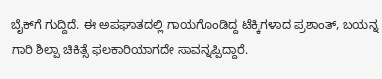ಬೈಕ್‌ಗೆ ಗುದ್ದಿದೆ. ಈ ಅಪಘಾತದಲ್ಲಿ ಗಾಯಗೊಂಡಿದ್ದ ಟೆಕ್ಕಿಗಳಾದ ಪ್ರಶಾಂತ್, ಬಯನ್ನ ಗಾರಿ ಶಿಲ್ಪಾ ಚಿಕಿತ್ಸೆ ಫಲಕಾರಿಯಾಗದೇ ಸಾವನ್ನಪ್ಪಿದ್ದಾರೆ.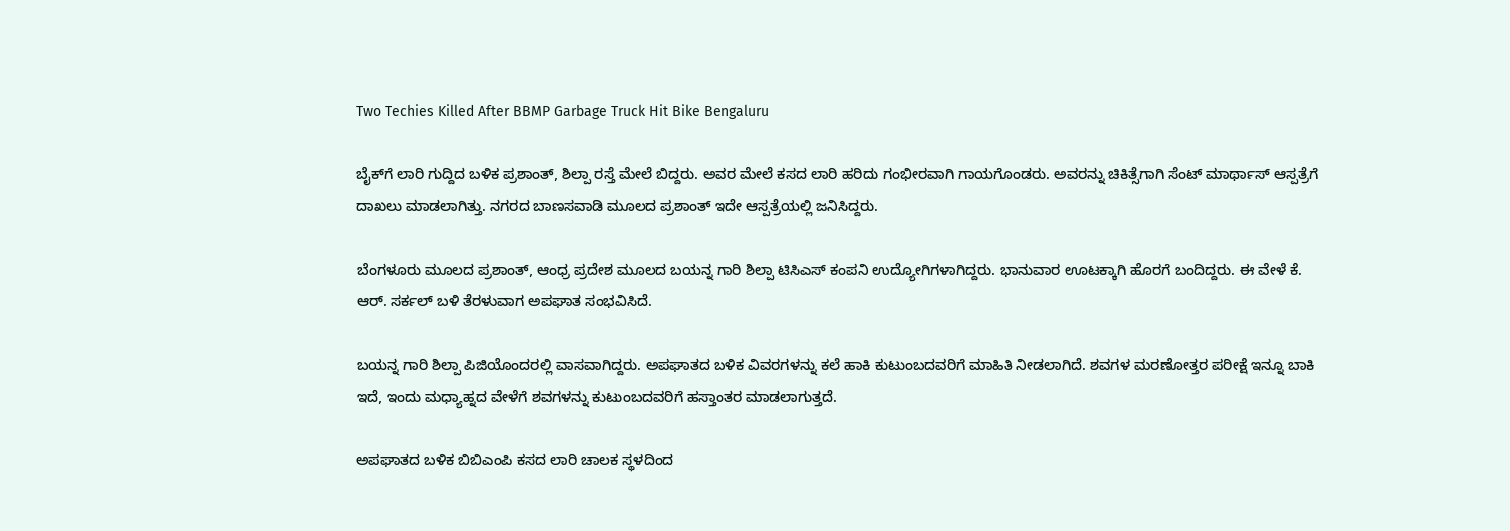Two Techies Killed After BBMP Garbage Truck Hit Bike Bengaluru

ಬೈಕ್‌ಗೆ ಲಾರಿ ಗುದ್ದಿದ ಬಳಿಕ ಪ್ರಶಾಂತ್, ಶಿಲ್ಪಾ ರಸ್ತೆ ಮೇಲೆ ಬಿದ್ದರು. ಅವರ ಮೇಲೆ ಕಸದ ಲಾರಿ ಹರಿದು ಗಂಭೀರವಾಗಿ ಗಾಯಗೊಂಡರು. ಅವರನ್ನು ಚಿಕಿತ್ಸೆಗಾಗಿ ಸೆಂಟ್ ಮಾರ್ಥಾಸ್ ಆಸ್ಪತ್ರೆಗೆ ದಾಖಲು ಮಾಡಲಾಗಿತ್ತು. ನಗರದ ಬಾಣಸವಾಡಿ ಮೂಲದ ಪ್ರಶಾಂತ್ ಇದೇ ಆಸ್ಪತ್ರೆಯಲ್ಲಿ ಜನಿಸಿದ್ದರು.

ಬೆಂಗಳೂರು ಮೂಲದ ಪ್ರಶಾಂತ್, ಆಂಧ್ರ ಪ್ರದೇಶ ಮೂಲದ ಬಯನ್ನ ಗಾರಿ ಶಿಲ್ಪಾ ಟಿಸಿಎಸ್ ಕಂಪನಿ ಉದ್ಯೋಗಿಗಳಾಗಿದ್ದರು. ಭಾನುವಾರ ಊಟಕ್ಕಾಗಿ ಹೊರಗೆ ಬಂದಿದ್ದರು. ಈ ವೇಳೆ ಕೆ. ಆರ್. ಸರ್ಕಲ್ ಬಳಿ ತೆರಳುವಾಗ ಅಪಘಾತ ಸಂಭವಿಸಿದೆ.

ಬಯನ್ನ ಗಾರಿ ಶಿಲ್ಪಾ ಪಿಜಿಯೊಂದರಲ್ಲಿ ವಾಸವಾಗಿದ್ದರು. ಅಪಘಾತದ ಬಳಿಕ ವಿವರಗಳನ್ನು ಕಲೆ ಹಾಕಿ ಕುಟುಂಬದವರಿಗೆ ಮಾಹಿತಿ ನೀಡಲಾಗಿದೆ. ಶವಗಳ ಮರಣೋತ್ತರ ಪರೀಕ್ಷೆ ಇನ್ನೂ ಬಾಕಿ ಇದೆ, ಇಂದು ಮಧ್ಯಾಹ್ನದ ವೇಳೆಗೆ ಶವಗಳನ್ನು ಕುಟುಂಬದವರಿಗೆ ಹಸ್ತಾಂತರ ಮಾಡಲಾಗುತ್ತದೆ.

ಅಪಘಾತದ ಬಳಿಕ ಬಿಬಿಎಂಪಿ ಕಸದ ಲಾರಿ ಚಾಲಕ ಸ್ಥಳದಿಂದ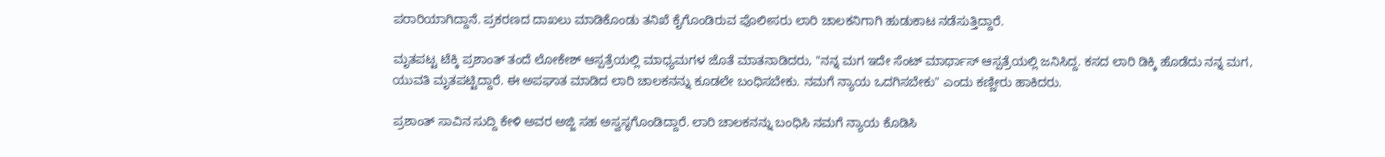ಪರಾರಿಯಾಗಿದ್ದಾನೆ. ಪ್ರಕರಣದ ದಾಖಲು ಮಾಡಿಕೊಂಡು ತನಿಖೆ ಕೈಗೊಂಡಿರುವ ಪೊಲೀಸರು ಲಾರಿ ಚಾಲಕನಿಗಾಗಿ ಹುಡುಕಾಟ ನಡೆಸುತ್ತಿದ್ದಾರೆ.

ಮೃತಪಟ್ಟ ಟೆಕ್ಕಿ ಪ್ರಶಾಂತ್ ತಂದೆ ಲೋಕೇಶ್ ಆಸ್ಪತ್ರೆಯಲ್ಲಿ ಮಾಧ್ಯಮಗಳ ಜೊತೆ ಮಾತನಾಡಿದರು, "ನನ್ನ ಮಗ ಇದೇ ಸೆಂಟ್ ಮಾರ್ಥಾಸ್ ಆಸ್ಪತ್ರೆಯಲ್ಲಿ ಜನಿಸಿದ್ದ. ಕಸದ ಲಾರಿ ಡಿಕ್ಕಿ ಹೊಡೆದು ನನ್ನ ಮಗ, ಯುವತಿ ಮೃತಪಟ್ಟಿದ್ದಾರೆ. ಈ ಅಪಘಾತ ಮಾಡಿದ ಲಾರಿ ಚಾಲಕನನ್ನು ಕೂಡಲೇ ಬಂಧಿಸಬೇಕು. ನಮಗೆ ನ್ಯಾಯ ಒದಗಿಸಬೇಕು" ಎಂದು ಕಣ್ಣೀರು ಹಾಕಿದರು.

ಪ್ರಶಾಂತ್ ಸಾವಿನ ಸುದ್ದಿ ಕೇಳಿ ಅವರ ಅಜ್ಜಿ ಸಹ ಅಸ್ವಸ್ಥಗೊಂಡಿದ್ದಾರೆ. ಲಾರಿ ಚಾಲಕನನ್ನು ಬಂಧಿಸಿ ನಮಗೆ ನ್ಯಾಯ ಕೊಡಿಸಿ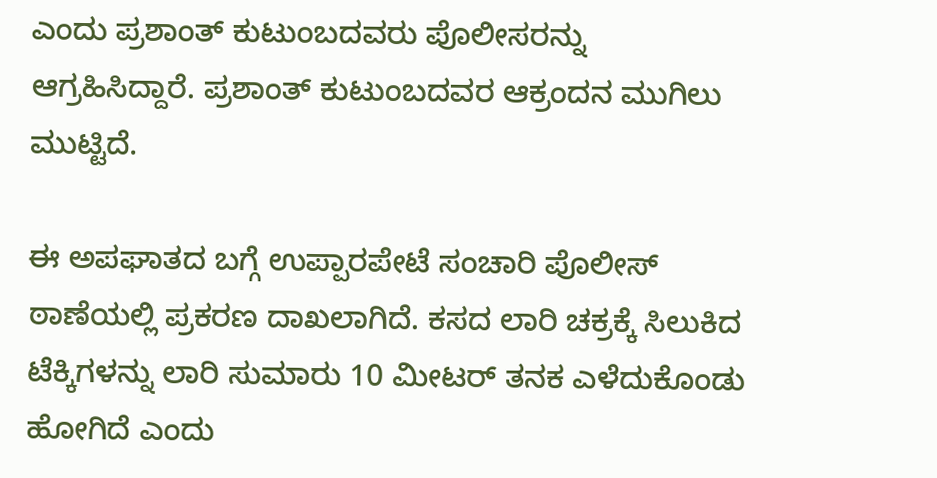ಎಂದು ಪ್ರಶಾಂತ್ ಕುಟುಂಬದವರು ಪೊಲೀಸರನ್ನು ಆಗ್ರಹಿಸಿದ್ದಾರೆ. ಪ್ರಶಾಂತ್ ಕುಟುಂಬದವರ ಆಕ್ರಂದನ ಮುಗಿಲು ಮುಟ್ಟಿದೆ.

ಈ ಅಪಘಾತದ ಬಗ್ಗೆ ಉಪ್ಪಾರಪೇಟೆ ಸಂಚಾರಿ ಪೊಲೀಸ್ ಠಾಣೆಯಲ್ಲಿ ಪ್ರಕರಣ ದಾಖಲಾಗಿದೆ. ಕಸದ ಲಾರಿ ಚಕ್ರಕ್ಕೆ ಸಿಲುಕಿದ ಟೆಕ್ಕಿಗಳನ್ನು ಲಾರಿ ಸುಮಾರು 10 ಮೀಟರ್ ತನಕ ಎಳೆದುಕೊಂಡು ಹೋಗಿದೆ ಎಂದು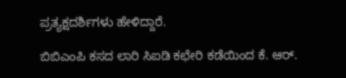ಪ್ರತ್ಯಕ್ಷದರ್ಶಿಗಳು ಹೇಳಿದ್ದಾರೆ.

ಬಿಬಿಎಂಪಿ ಕಸದ ಲಾರಿ ಸಿಐಡಿ ಕಛೇರಿ ಕಡೆಯಿಂದ ಕೆ. ಆರ್.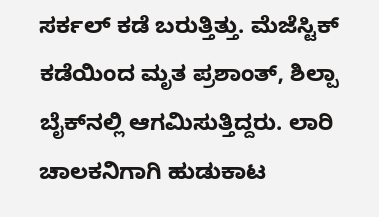ಸರ್ಕಲ್‌ ಕಡೆ ಬರುತ್ತಿತ್ತು. ಮೆಜೆಸ್ಟಿಕ್ ಕಡೆಯಿಂದ ಮೃತ ಪ್ರಶಾಂತ್, ಶಿಲ್ಪಾ ಬೈಕ್‌ನಲ್ಲಿ ಆಗಮಿಸುತ್ತಿದ್ದರು. ಲಾರಿ ಚಾಲಕನಿಗಾಗಿ ಹುಡುಕಾಟ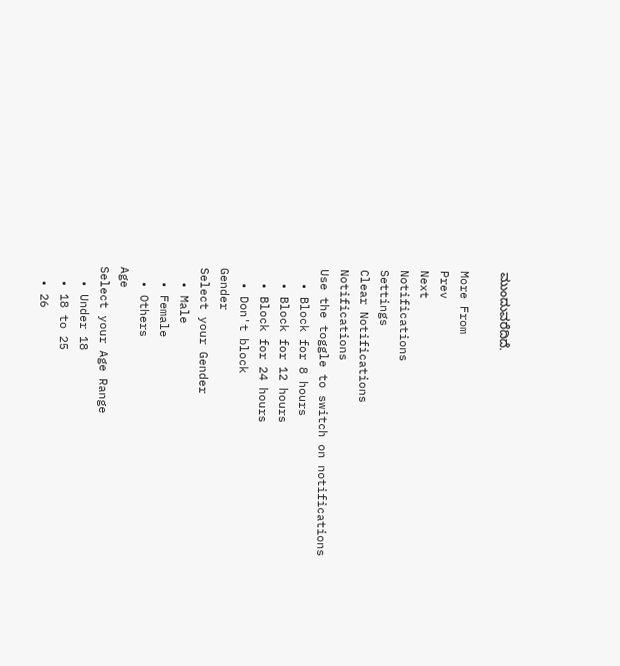ಮುಂದುವರೆದಿದೆ.

More From
Prev
Next
Notifications
Settings
Clear Notifications
Notifications
Use the toggle to switch on notifications
  • Block for 8 hours
  • Block for 12 hours
  • Block for 24 hours
  • Don't block
Gender
Select your Gender
  • Male
  • Female
  • Others
Age
Select your Age Range
  • Under 18
  • 18 to 25
  • 26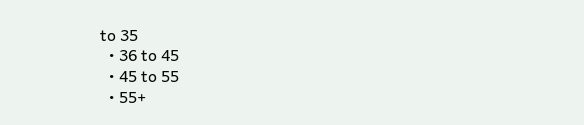to 35
  • 36 to 45
  • 45 to 55
  • 55+